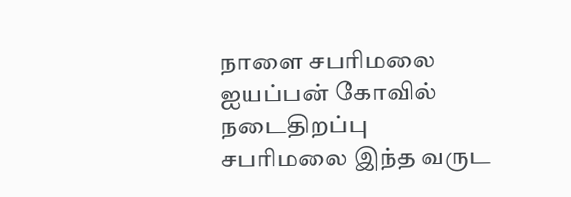நாளை சபரிமலை ஐயப்பன் கோவில் நடைதிறப்பு
சபரிமலை இந்த வருட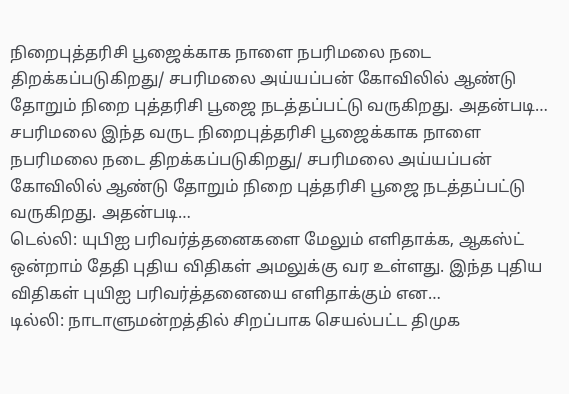நிறைபுத்தரிசி பூஜைக்காக நாளை நபரிமலை நடை திறக்கப்படுகிறது/ சபரிமலை அய்யப்பன் கோவிலில் ஆண்டு தோறும் நிறை புத்தரிசி பூஜை நடத்தப்பட்டு வருகிறது. அதன்படி…
சபரிமலை இந்த வருட நிறைபுத்தரிசி பூஜைக்காக நாளை நபரிமலை நடை திறக்கப்படுகிறது/ சபரிமலை அய்யப்பன் கோவிலில் ஆண்டு தோறும் நிறை புத்தரிசி பூஜை நடத்தப்பட்டு வருகிறது. அதன்படி…
டெல்லி: யுபிஐ பரிவர்த்தனைகளை மேலும் எளிதாக்க, ஆகஸ்ட் ஒன்றாம் தேதி புதிய விதிகள் அமலுக்கு வர உள்ளது. இந்த புதிய விதிகள் புயிஐ பரிவர்த்தனையை எளிதாக்கும் என…
டில்லி: நாடாளுமன்றத்தில் சிறப்பாக செயல்பட்ட திமுக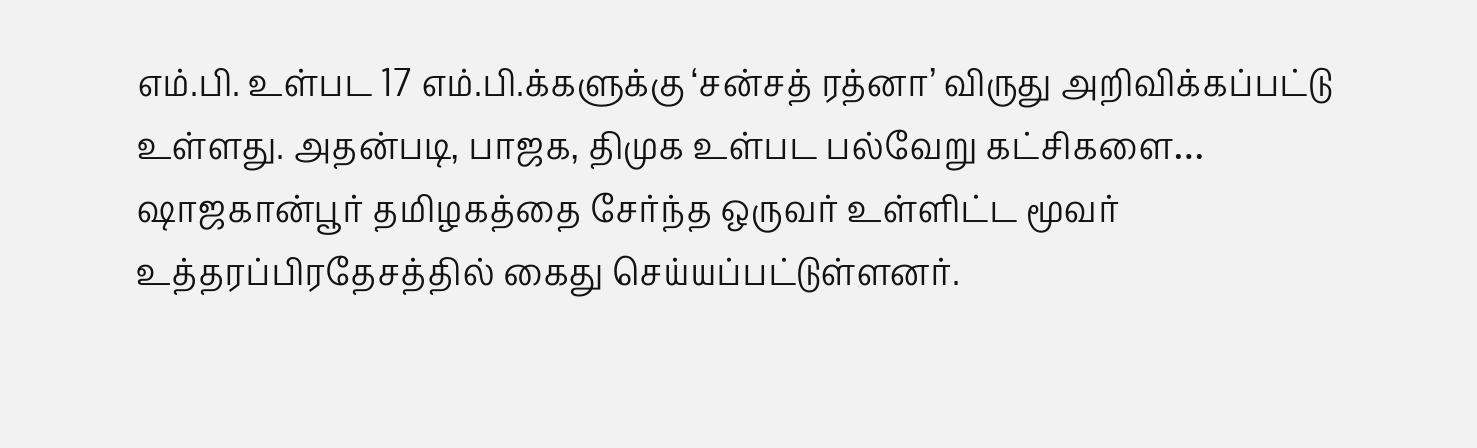எம்.பி. உள்பட 17 எம்.பி.க்களுக்கு ‘சன்சத் ரத்னா’ விருது அறிவிக்கப்பட்டு உள்ளது. அதன்படி, பாஜக, திமுக உள்பட பல்வேறு கட்சிகளை…
ஷாஜகான்பூர் தமிழகத்தை சேர்ந்த ஒருவர் உள்ளிட்ட மூவர் உத்தரப்பிரதேசத்தில் கைது செய்யப்பட்டுள்ளனர்.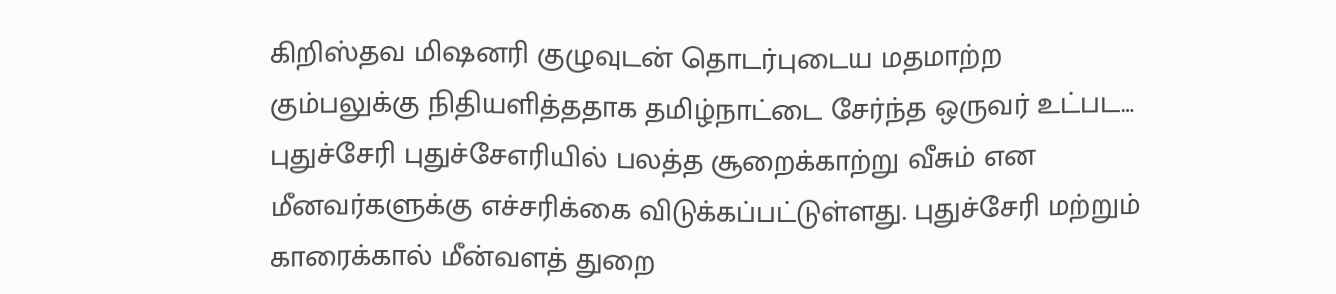கிறிஸ்தவ மிஷனரி குழுவுடன் தொடர்புடைய மதமாற்ற கும்பலுக்கு நிதியளித்ததாக தமிழ்நாட்டை சேர்ந்த ஒருவர் உட்பட…
புதுச்சேரி புதுச்சேஎரியில் பலத்த சூறைக்காற்று வீசும் என மீனவர்களுக்கு எச்சரிக்கை விடுக்கப்பட்டுள்ளது. புதுச்சேரி மற்றும் காரைக்கால் மீன்வளத் துறை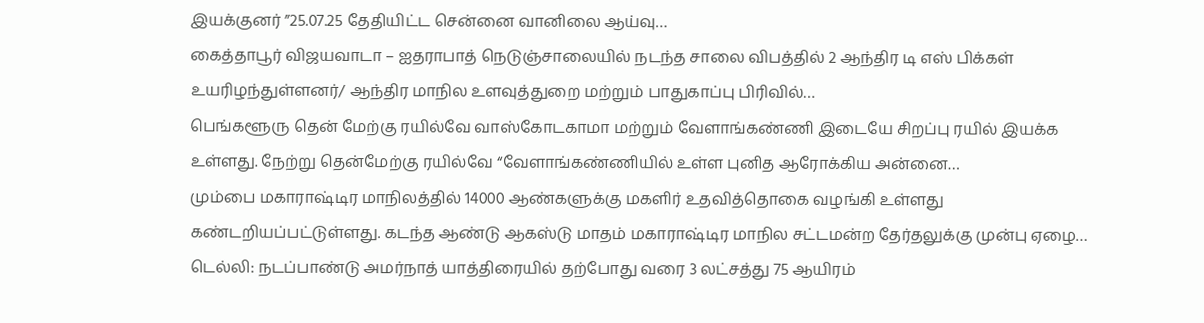இயக்குனர் ”25.07.25 தேதியிட்ட சென்னை வானிலை ஆய்வு…
கைத்தாபூர் விஜயவாடா – ஐதராபாத் நெடுஞ்சாலையில் நடந்த சாலை விபத்தில் 2 ஆந்திர டி எஸ் பிக்கள் உயரிழந்துள்ளனர்/ ஆந்திர மாநில உளவுத்துறை மற்றும் பாதுகாப்பு பிரிவில்…
பெங்களூரு தென் மேற்கு ரயில்வே வாஸ்கோடகாமா மற்றும் வேளாங்கண்ணி இடையே சிறப்பு ரயில் இயக்க உள்ளது. நேற்று தென்மேற்கு ரயில்வே “வேளாங்கண்ணியில் உள்ள புனித ஆரோக்கிய அன்னை…
மும்பை மகாராஷ்டிர மாநிலத்தில் 14000 ஆண்களுக்கு மகளிர் உதவித்தொகை வழங்கி உள்ளது கண்டறியப்பட்டுள்ளது. கடந்த ஆண்டு ஆகஸ்டு மாதம் மகாராஷ்டிர மாநில சட்டமன்ற தேர்தலுக்கு முன்பு ஏழை…
டெல்லி: நடப்பாண்டு அமர்நாத் யாத்திரையில் தற்போது வரை 3 லட்சத்து 75 ஆயிரம்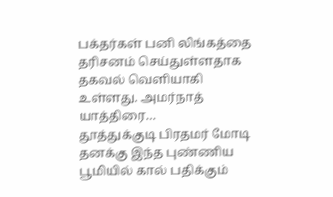பக்தர்கள் பனி லிங்கத்தை தரிசனம் செய்துள்ளதாக தகவல் வெளியாகி உள்ளது. அமர்நாத் யாத்திரை…
தூத்துக்குடி பிரதமர் மோடி தனக்கு இந்த புண்ணிய பூமியில் கால் பதிக்கும்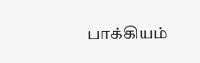பாக்கியம்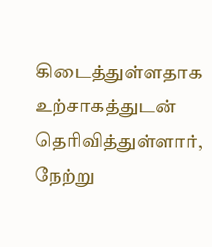கிடைத்துள்ளதாக உற்சாகத்துடன் தெரிவித்துள்ளார், நேற்று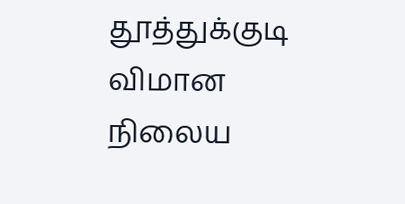தூத்துக்குடி விமான நிலைய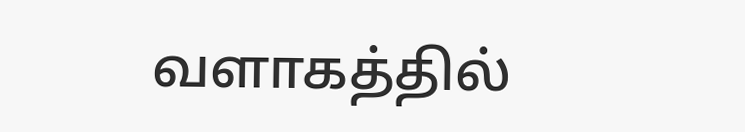வளாகத்தில்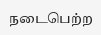நடைபெற்ற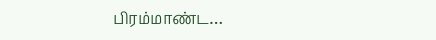பிரம்மாண்ட…